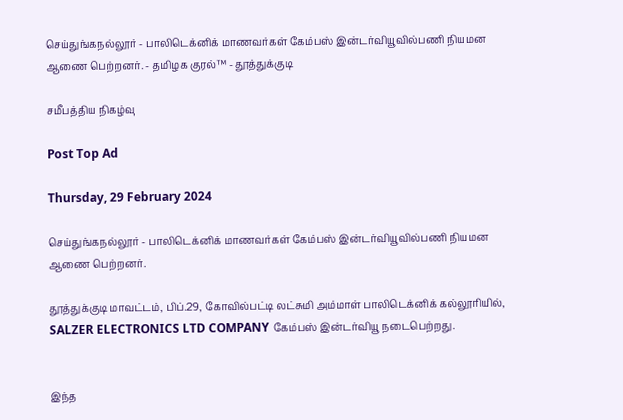செய்துங்கநல்லூர் - பாலிடெக்னிக் மாணவர்கள் கேம்பஸ் இன்டர்வியூவில்பணி நியமன ஆணை பெற்றனர். - தமிழக குரல்™ - தூத்துக்குடி

சமீபத்திய நிகழ்வு

Post Top Ad

Thursday, 29 February 2024

செய்துங்கநல்லூர் - பாலிடெக்னிக் மாணவர்கள் கேம்பஸ் இன்டர்வியூவில்பணி நியமன ஆணை பெற்றனர்.

தூத்துக்குடி மாவட்டம், பிப்.29, கோவில்பட்டி லட்சுமி அம்மாள் பாலிடெக்னிக் கல்லூரியில், SALZER ELECTRONICS LTD COMPANY கேம்பஸ் இன்டர்வியூ நடைபெற்றது.


இந்த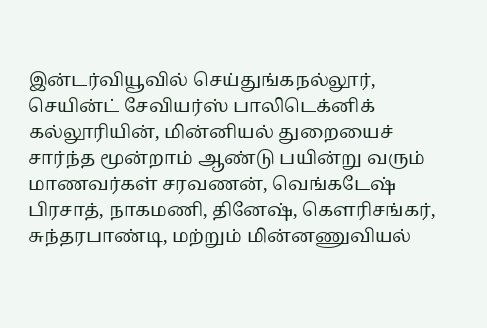இன்டர்வியூவில் செய்துங்கநல்லூர், செயின்ட் சேவியர்ஸ் பாலிடெக்னிக் கல்லூரியின், மின்னியல் துறையைச் சார்ந்த மூன்றாம் ஆண்டு பயின்று வரும் மாணவர்கள் சரவணன், வெங்கடேஷ் பிரசாத், நாகமணி, தினேஷ், கௌரிசங்கர், சுந்தரபாண்டி, மற்றும் மின்னணுவியல்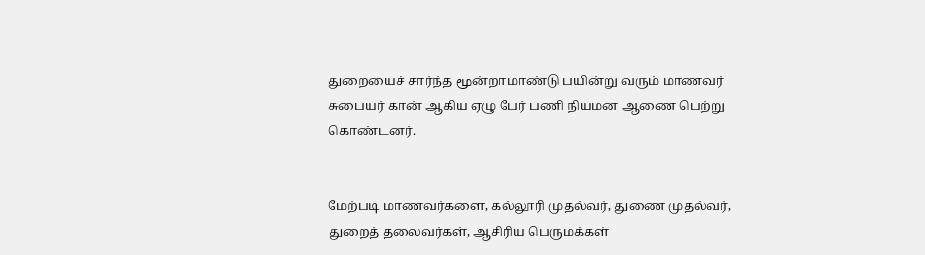துறையைச் சார்ந்த மூன்றாமாண்டு பயின்று வரும் மாணவர் சுபையர் கான் ஆகிய ஏழு பேர் பணி நியமன ஆணை பெற்று கொண்டனர்.


மேற்படி மாணவர்களை, கல்லூரி முதல்வர், துணை முதல்வர், துறைத் தலைவர்கள், ஆசிரிய பெருமக்கள்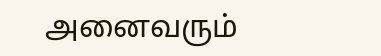அனைவரும்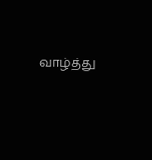வாழ்த்து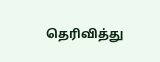தெரிவித்து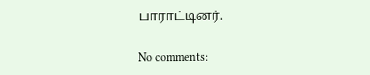பாராட்டினர்.

No comments: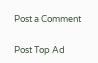Post a Comment

Post Top Ad